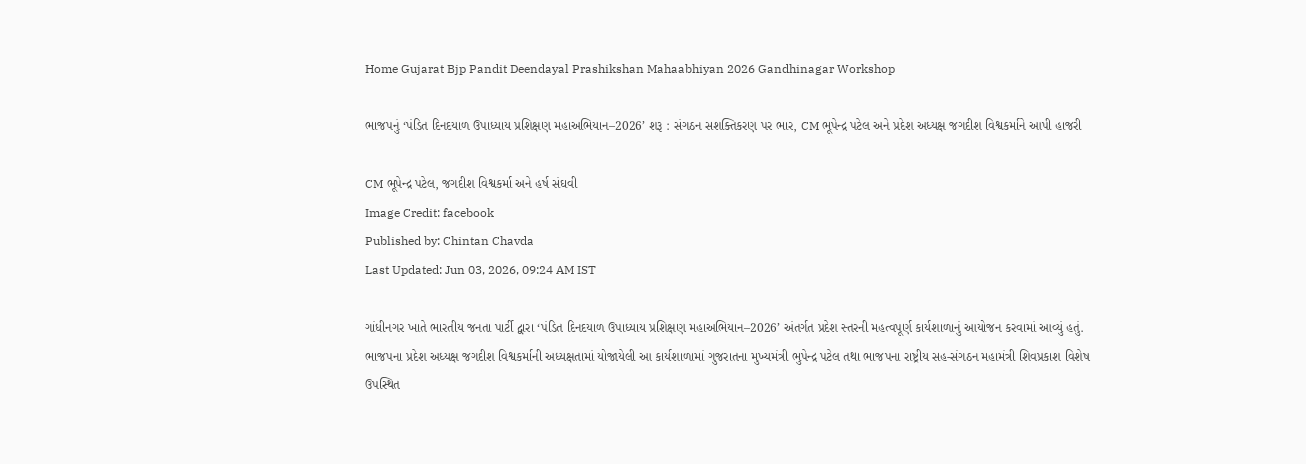Home Gujarat Bjp Pandit Deendayal Prashikshan Mahaabhiyan 2026 Gandhinagar Workshop

ભાજપનું ‘પંડિત દિનદયાળ ઉપાધ્યાય પ્રશિક્ષણ મહાઅભિયાન–2026’ શરૂ : સંગઠન સશક્તિકરણ પર ભાર, CM ભૂપેન્દ્ર પટેલ અને પ્રદેશ અધ્યક્ષ જગદીશ વિશ્વકર્માને આપી હાજરી

CM ભૂપેન્દ્ર પટેલ, જગદીશ વિશ્વકર્મા અને હર્ષ સંઘવી
Image Credit: facebook
Published by: Chintan Chavda
Last Updated: Jun 03, 2026, 09:24 AM IST

ગાંધીનગર ખાતે ભારતીય જનતા પાર્ટી દ્વારા ‘પંડિત દિનદયાળ ઉપાધ્યાય પ્રશિક્ષણ મહાઅભિયાન–2026’ અંતર્ગત પ્રદેશ સ્તરની મહત્વપૂર્ણ કાર્યશાળાનું આયોજન કરવામાં આવ્યું હતું. ભાજપના પ્રદેશ અધ્યક્ષ જગદીશ વિશ્વકર્માની અધ્યક્ષતામાં યોજાયેલી આ કાર્યશાળામાં ગુજરાતના મુખ્યમંત્રી ભુપેન્દ્ર પટેલ તથા ભાજપના રાષ્ટ્રીય સહ-સંગઠન મહામંત્રી શિવપ્રકાશ વિશેષ ઉપસ્થિત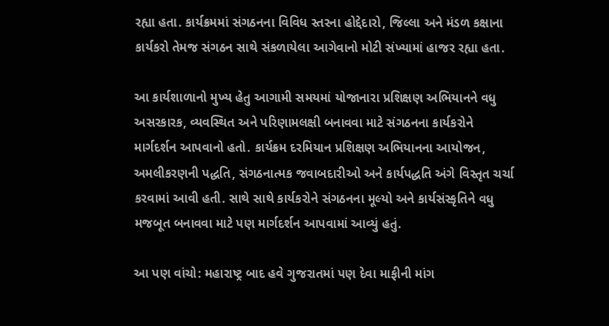રહ્યા હતા. કાર્યક્રમમાં સંગઠનના વિવિધ સ્તરના હોદ્દેદારો, જિલ્લા અને મંડળ કક્ષાના કાર્યકરો તેમજ સંગઠન સાથે સંકળાયેલા આગેવાનો મોટી સંખ્યામાં હાજર રહ્યા હતા.

આ કાર્યશાળાનો મુખ્ય હેતુ આગામી સમયમાં યોજાનારા પ્રશિક્ષણ અભિયાનને વધુ અસરકારક, વ્યવસ્થિત અને પરિણામલક્ષી બનાવવા માટે સંગઠનના કાર્યકરોને માર્ગદર્શન આપવાનો હતો. કાર્યક્રમ દરમિયાન પ્રશિક્ષણ અભિયાનના આયોજન, અમલીકરણની પદ્ધતિ, સંગઠનાત્મક જવાબદારીઓ અને કાર્યપદ્ધતિ અંગે વિસ્તૃત ચર્ચા કરવામાં આવી હતી. સાથે સાથે કાર્યકરોને સંગઠનના મૂલ્યો અને કાર્યસંસ્કૃતિને વધુ મજબૂત બનાવવા માટે પણ માર્ગદર્શન આપવામાં આવ્યું હતું.

આ પણ વાંચો: મહારાષ્ટ્ર બાદ હવે ગુજરાતમાં પણ દેવા માફીની માંગ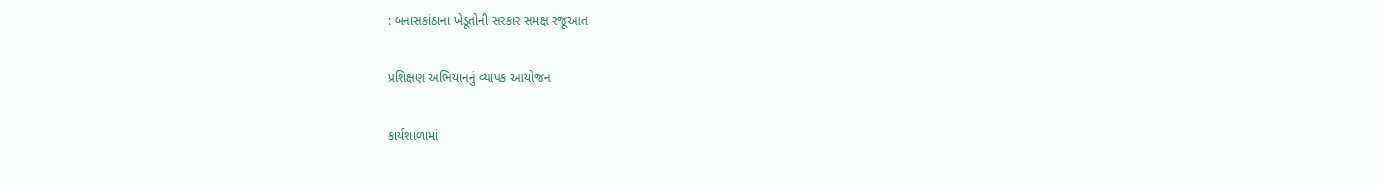: બનાસકાંઠાના ખેડૂતોની સરકાર સમક્ષ રજૂઆત

પ્રશિક્ષણ અભિયાનનું વ્યાપક આયોજન

કાર્યશાળામાં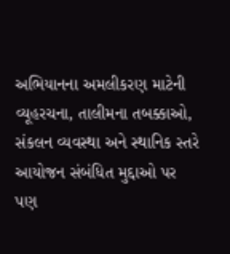અભિયાનના અમલીકરણ માટેની વ્યૂહરચના, તાલીમના તબક્કાઓ, સંકલન વ્યવસ્થા અને સ્થાનિક સ્તરે આયોજન સંબંધિત મુદ્દાઓ પર પણ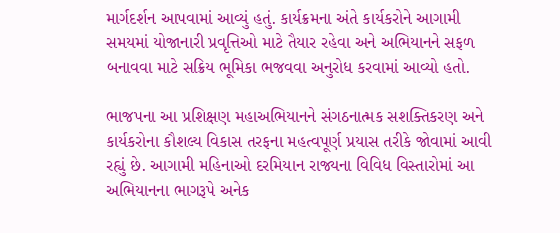માર્ગદર્શન આપવામાં આવ્યું હતું. કાર્યક્રમના અંતે કાર્યકરોને આગામી સમયમાં યોજાનારી પ્રવૃત્તિઓ માટે તૈયાર રહેવા અને અભિયાનને સફળ બનાવવા માટે સક્રિય ભૂમિકા ભજવવા અનુરોધ કરવામાં આવ્યો હતો.

ભાજપના આ પ્રશિક્ષણ મહાઅભિયાનને સંગઠનાત્મક સશક્તિકરણ અને કાર્યકરોના કૌશલ્ય વિકાસ તરફના મહત્વપૂર્ણ પ્રયાસ તરીકે જોવામાં આવી રહ્યું છે. આગામી મહિનાઓ દરમિયાન રાજ્યના વિવિધ વિસ્તારોમાં આ અભિયાનના ભાગરૂપે અનેક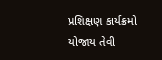પ્રશિક્ષણ કાર્યક્રમો યોજાય તેવી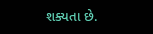શક્યતા છે.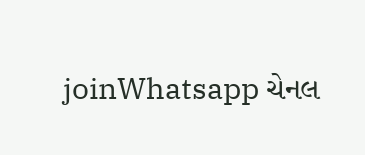joinWhatsapp ચેનલ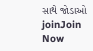સાથે જોડાઓ
joinJoin Now